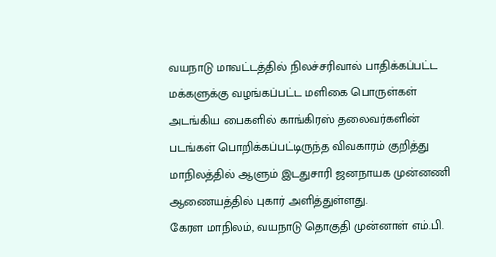வயநாடு மாவட்டத்தில் நிலச்சரிவால் பாதிக்கப்பட்ட மக்களுக்கு வழங்கப்பட்ட மளிகை பொருள்கள் அடங்கிய பைகளில் காங்கிரஸ் தலைவர்களின் படங்கள் பொறிக்கப்பட்டிருந்த விவகாரம் குறித்து மாநிலத்தில் ஆளும் இடதுசாரி ஜனநாயக முன்னணி ஆணையத்தில் புகார் அளித்துள்ளது.
கேரள மாநிலம், வயநாடு தொகுதி முன்னாள் எம்.பி.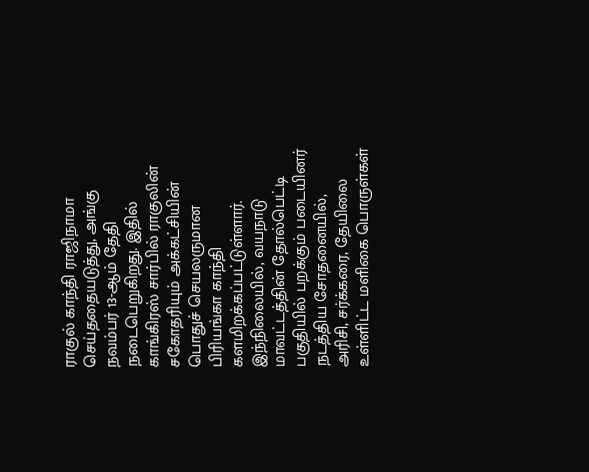ராகுல் காந்தி ராஜிநாமா செய்ததையடுத்து, அங்கு நவம்பர் 13-ஆம் தேதி நடைபெறுகிறது. இதில் காங்கிரஸ் சார்பில் ராகுலின் சகோதரியும் அக்கட்சியின் பொதுச் செயலருமான பிரியங்கா காந்தி களமிறக்கப்பட்டுள்ளார்.
இந்நிலையில், வயநாடு மாவட்டத்தின் தோல்பெட்டி பகுதியில் பறக்கும் படையினர் நடத்திய சோதனையில், அரிசி, சர்க்கரை, தேயிலை உள்ளிட்ட மளிகை பொருள்கள்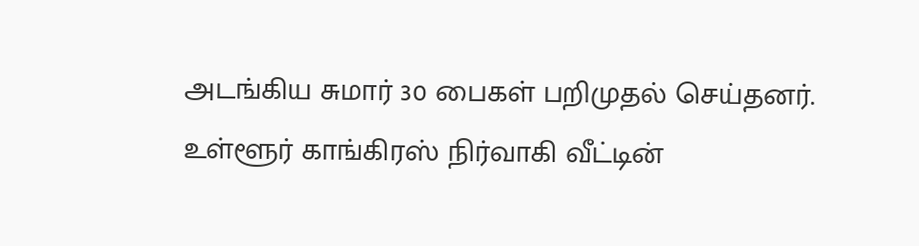அடங்கிய சுமார் 30 பைகள் பறிமுதல் செய்தனர்.
உள்ளூர் காங்கிரஸ் நிர்வாகி வீட்டின்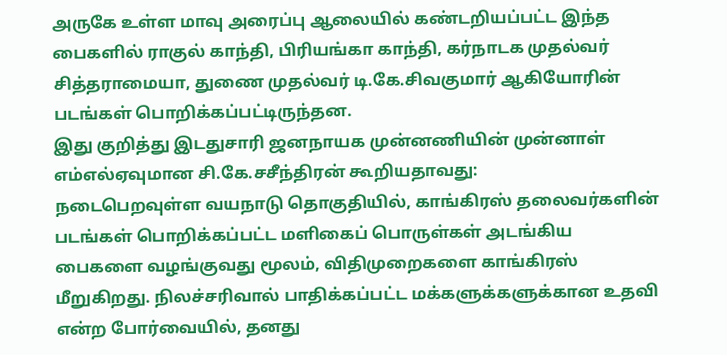அருகே உள்ள மாவு அரைப்பு ஆலையில் கண்டறியப்பட்ட இந்த பைகளில் ராகுல் காந்தி, பிரியங்கா காந்தி, கர்நாடக முதல்வர் சித்தராமையா, துணை முதல்வர் டி.கே.சிவகுமார் ஆகியோரின் படங்கள் பொறிக்கப்பட்டிருந்தன.
இது குறித்து இடதுசாரி ஜனநாயக முன்னணியின் முன்னாள் எம்எல்ஏவுமான சி.கே.சசீந்திரன் கூறியதாவது:
நடைபெறவுள்ள வயநாடு தொகுதியில், காங்கிரஸ் தலைவர்களின் படங்கள் பொறிக்கப்பட்ட மளிகைப் பொருள்கள் அடங்கிய பைகளை வழங்குவது மூலம், விதிமுறைகளை காங்கிரஸ் மீறுகிறது. நிலச்சரிவால் பாதிக்கப்பட்ட மக்களுக்களுக்கான உதவி என்ற போர்வையில், தனது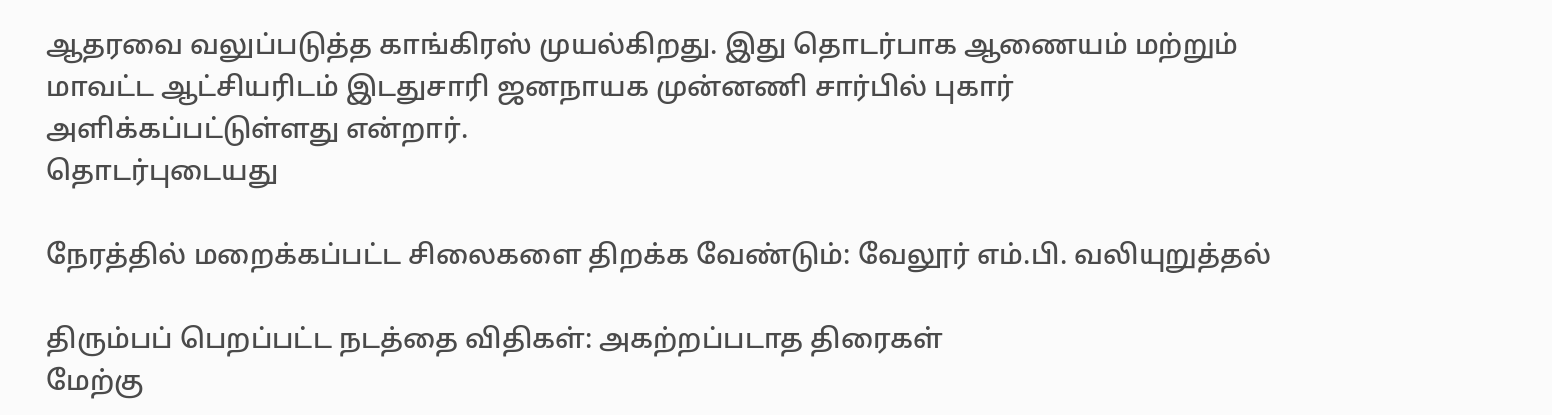ஆதரவை வலுப்படுத்த காங்கிரஸ் முயல்கிறது. இது தொடர்பாக ஆணையம் மற்றும் மாவட்ட ஆட்சியரிடம் இடதுசாரி ஜனநாயக முன்னணி சார்பில் புகார் அளிக்கப்பட்டுள்ளது என்றார்.
தொடர்புடையது

நேரத்தில் மறைக்கப்பட்ட சிலைகளை திறக்க வேண்டும்: வேலூர் எம்.பி. வலியுறுத்தல்

திரும்பப் பெறப்பட்ட நடத்தை விதிகள்: அகற்றப்படாத திரைகள்
மேற்கு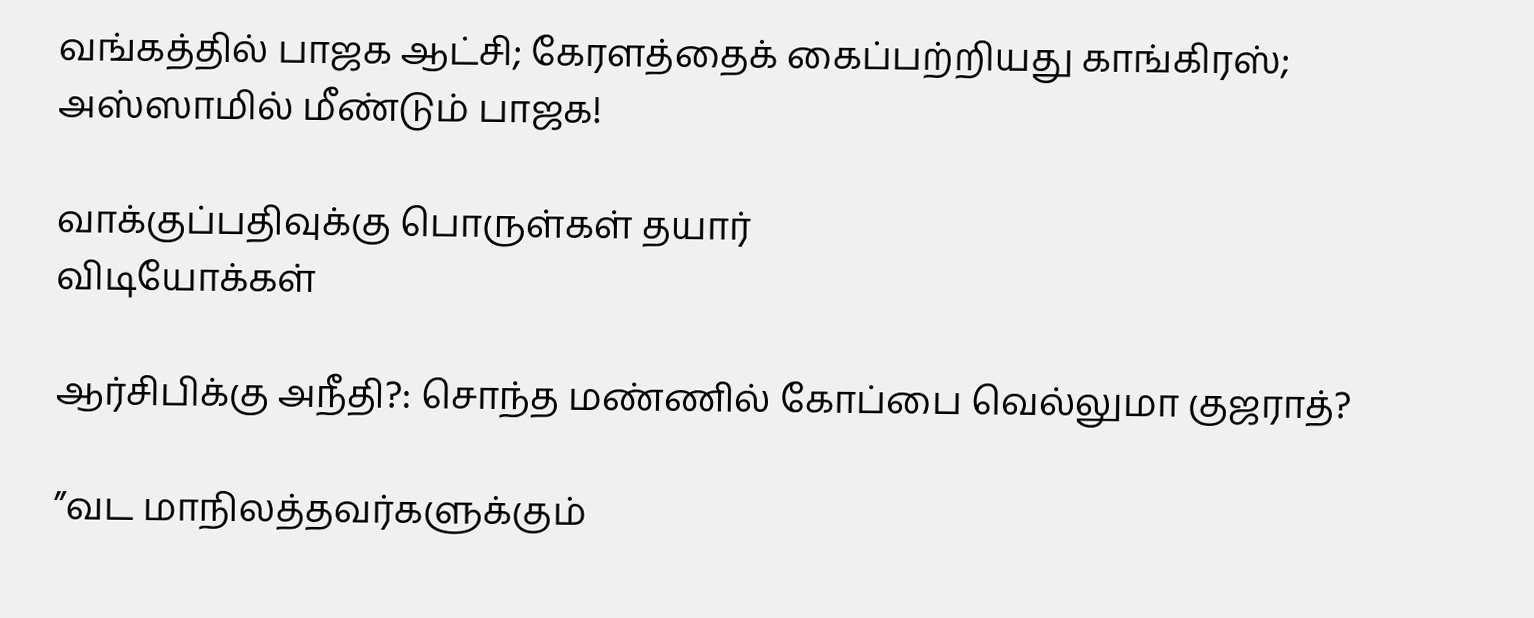வங்கத்தில் பாஜக ஆட்சி; கேரளத்தைக் கைப்பற்றியது காங்கிரஸ்; அஸ்ஸாமில் மீண்டும் பாஜக!

வாக்குப்பதிவுக்கு பொருள்கள் தயார்
விடியோக்கள்

ஆர்சிபிக்கு அநீதி?: சொந்த மண்ணில் கோப்பை வெல்லுமா குஜராத்?

”வட மாநிலத்தவர்களுக்கும்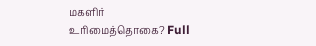மகளிர் உரிமைத்தொகை? Full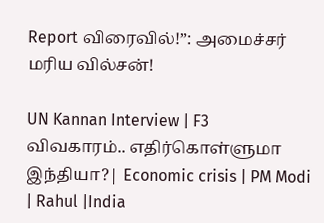Report விரைவில்!”: அமைச்சர் மரிய வில்சன்!

UN Kannan Interview | F3 விவகாரம்.. எதிர்கொள்ளுமா இந்தியா?| Economic crisis | PM Modi | Rahul |India